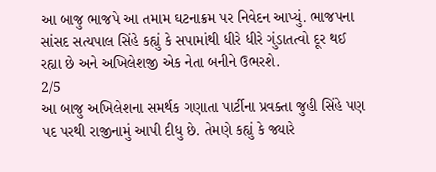આ બાજુ ભાજપે આ તમામ ઘટનાક્રમ પર નિવેદન આપ્યું. ભાજપના સાંસદ સત્યપાલ સિંહે કહ્યું કે સપામાંથી ધીરે ધીરે ગુંડાતત્વો દૂર થઈ રહ્યા છે અને અખિલેશજી એક નેતા બનીને ઉભરશે.
2/5
આ બાજુ અખિલેશના સમર્થક ગણાતા પાર્ટીના પ્રવક્તા જુહી સિંહે પણ પદ પરથી રાજીનામું આપી દીધુ છે. તેમણે કહ્યું કે જ્યારે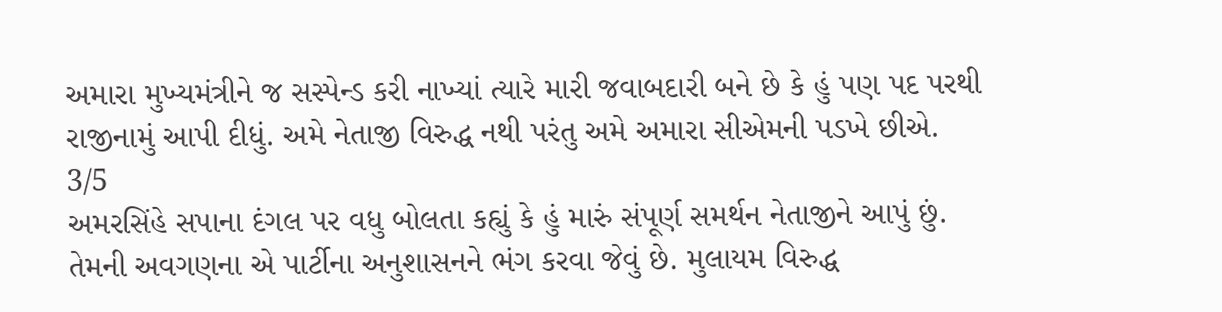અમારા મુખ્યમંત્રીને જ સસ્પેન્ડ કરી નાખ્યાં ત્યારે મારી જવાબદારી બને છે કે હું પણ પદ પરથી રાજીનામું આપી દીધું. અમે નેતાજી વિરુદ્ધ નથી પરંતુ અમે અમારા સીએમની પડખે છીએ.
3/5
અમરસિંહે સપાના દંગલ પર વધુ બોલતા કહ્યું કે હું મારું સંપૂર્ણ સમર્થન નેતાજીને આપું છું. તેમની અવગણના એ પાર્ટીના અનુશાસનને ભંગ કરવા જેવું છે. મુલાયમ વિરુદ્ધ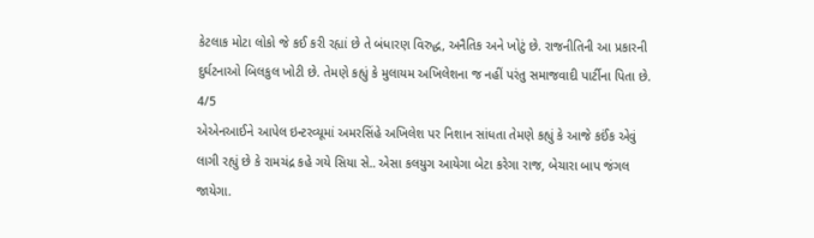કેટલાક મોટા લોકો જે કઈ કરી રહ્યાં છે તે બંધારણ વિરુદ્ધ, અનૈતિક અને ખોટું છે. રાજનીતિની આ પ્રકારની દુર્ઘટનાઓ બિલકુલ ખોટી છે. તેમણે કહ્યું કે મુલાયમ અખિલેશના જ નહીં પરંતુ સમાજવાદી પાર્ટીના પિતા છે.
4/5
એએનઆઈને આપેલ ઇન્ટરવ્યૂમાં અમરસિંહે અખિલેશ પર નિશાન સાંધતા તેમણે કહ્યું કે આજે કઈંક એવું લાગી રહ્યું છે કે રામચંદ્ર કહે ગયે સિયા સે.. એસા કલયુગ આયેગા બેટા કરેગા રાજ, બેચારા બાપ જંગલ જાયેગા.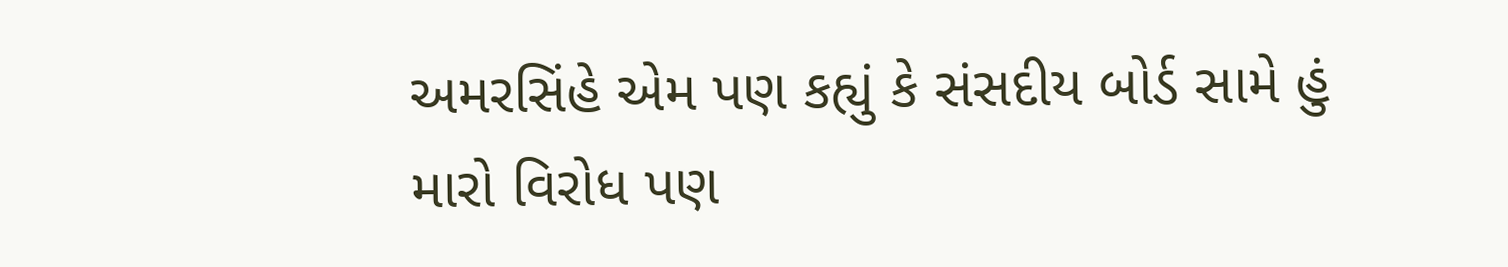અમરસિંહે એમ પણ કહ્યું કે સંસદીય બોર્ડ સામે હું મારો વિરોધ પણ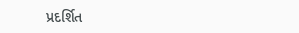પ્રદર્શિત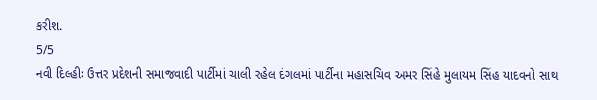કરીશ.
5/5
નવી દિલ્હીઃ ઉત્તર પ્રદેશની સમાજવાદી પાર્ટીમાં ચાલી રહેલ દંગલમાં પાર્ટીના મહાસચિવ અમર સિંહે મુલાયમ સિંહ યાદવનો સાથ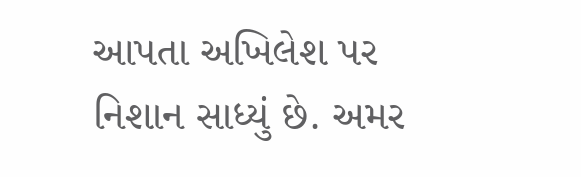આપતા અખિલેશ પર નિશાન સાધ્યું છે. અમર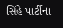સિંહે પાર્ટીના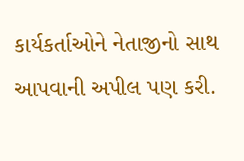કાર્યકર્તાઓને નેતાજીનો સાથ આપવાની અપીલ પણ કરી.